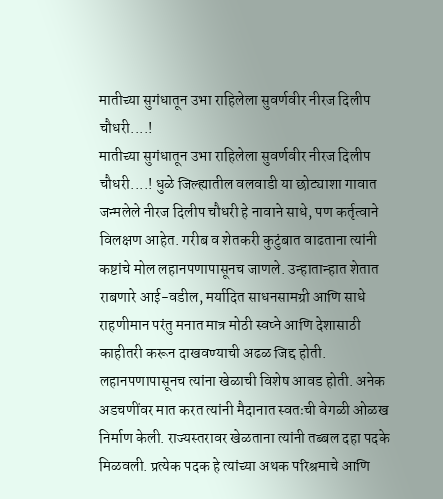मातीच्या सुगंधातून उभा राहिलेला सुवर्णवीर नीरज दिलीप चौधरी....!
मातीच्या सुगंधातून उभा राहिलेला सुवर्णवीर नीरज दिलीप चौधरी....! धुळे जिल्ह्यातील वलवाडी या छोट्याशा गावात जन्मलेले नीरज दिलीप चौधरी हे नावाने साधे, पण कर्तृत्वाने विलक्षण आहेत. गरीब व शेतकरी कुटुंबात वाढताना त्यांनी कष्टांचे मोल लहानपणापासूनच जाणले. उन्हातान्हात शेतात राबणारे आई-वडील, मर्यादित साधनसामग्री आणि साधे राहणीमान परंतु मनात मात्र मोठी स्वप्ने आणि देशासाठी काहीतरी करून दाखवण्याची अढळ जिद्द होती. लहानपणापासूनच त्यांना खेळाची विशेष आवड होती. अनेक अडचणींवर मात करत त्यांनी मैदानात स्वतःची वेगळी ओळख निर्माण केली. राज्यस्तरावर खेळताना त्यांनी तब्बल दहा पदके मिळवली. प्रत्येक पदक हे त्यांच्या अथक परिश्रमाचे आणि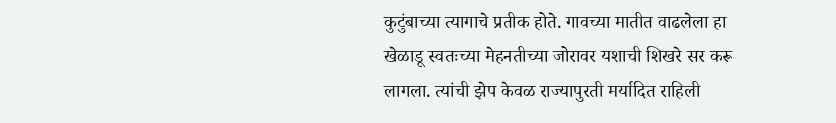कुटुंबाच्या त्यागाचे प्रतीक होते. गावच्या मातीत वाढलेला हा खेळाडू स्वतःच्या मेहनतीच्या जोरावर यशाची शिखरे सर करू लागला. त्यांची झेप केवळ राज्यापुरती मर्यादित राहिली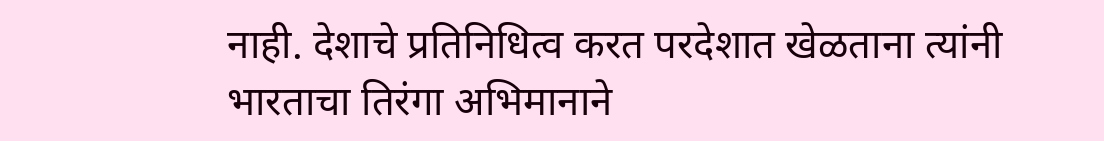नाही. देशाचे प्रतिनिधित्व करत परदेशात खेळताना त्यांनी भारताचा तिरंगा अभिमानाने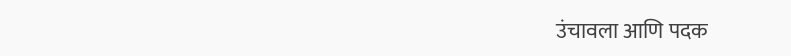उंचावला आणि पदक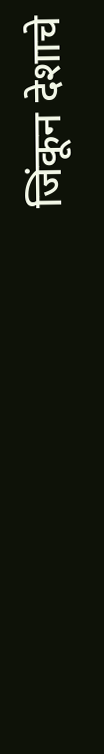जिंकून देशाचे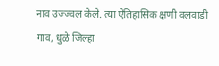नाव उज्ज्वल केले. त्या ऐतिहासिक क्षणी वलवाडी गाव, धुळे जिल्हा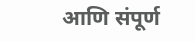आणि संपूर्ण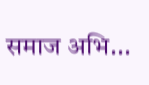समाज अभि...